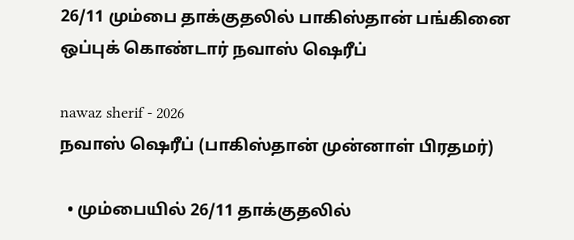26/11 மும்பை தாக்குதலில் பாகிஸ்தான் பங்கினை ஒப்புக் கொண்டார் நவாஸ் ஷெரீப்

nawaz sherif - 2026
நவாஸ் ஷெரீப் (பாகிஸ்தான் முன்னாள் பிரதமர்)

  • மும்பையில் 26/11 தாக்குதலில்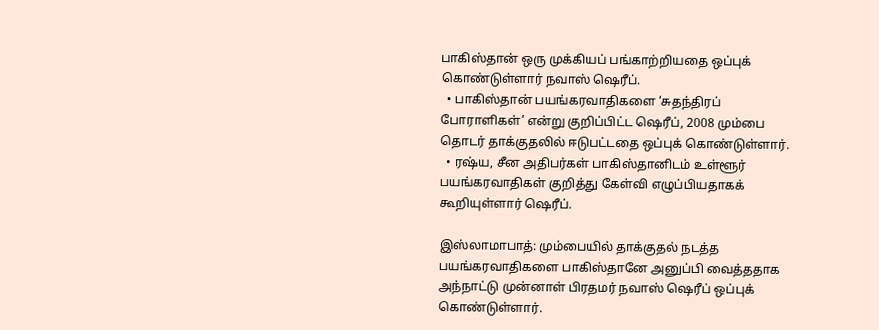பாகிஸ்தான் ஒரு முக்கியப் பங்காற்றியதை ஒப்புக் கொண்டுள்ளார் நவாஸ் ஷெரீப்.
  • பாகிஸ்தான் பயங்கரவாதிகளை ‘சுதந்திரப் போராளிகள்’ என்று குறிப்பிட்ட ஷெரீப், 2008 மும்பை தொடர் தாக்குதலில் ஈடுபட்டதை ஒப்புக் கொண்டுள்ளார்.
  • ரஷ்ய, சீன அதிபர்கள் பாகிஸ்தானிடம் உள்ளூர் பயங்கரவாதிகள் குறித்து கேள்வி எழுப்பியதாகக் கூறியுள்ளார் ஷெரீப்.

இஸ்லாமாபாத்: மும்பையில் தாக்குதல் நடத்த பயங்கரவாதிகளை பாகிஸ்தானே அனுப்பி வைத்ததாக அந்நாட்டு முன்னாள் பிரதமர் நவாஸ் ஷெரீப் ஒப்புக் கொண்டுள்ளார்.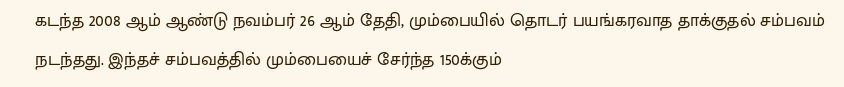கடந்த 2008 ஆம் ஆண்டு நவம்பர் 26 ஆம் தேதி, மும்பையில் தொடர் பயங்கரவாத தாக்குதல் சம்பவம் நடந்தது. இந்தச் சம்பவத்தில் மும்பையைச் சேர்ந்த 150க்கும்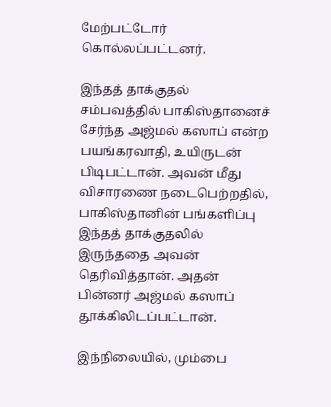மேற்பட்டோர் கொல்லப்பட்டனர்.

இந்தத் தாக்குதல் சம்பவத்தில் பாகிஸ்தானைச் சேர்ந்த அஜ்மல் கஸாப் என்ற பயங்கரவாதி, உயிருடன் பிடிபட்டான். அவன் மீது விசாரணை நடைபெற்றதில், பாகிஸ்தானின் பங்களிப்பு இந்தத் தாக்குதலில் இருந்ததை அவன் தெரிவித்தான். அதன் பின்னர் அஜ்மல் கஸாப் தூக்கிலிடப்பட்டான்.

இந்நிலையில், மும்பை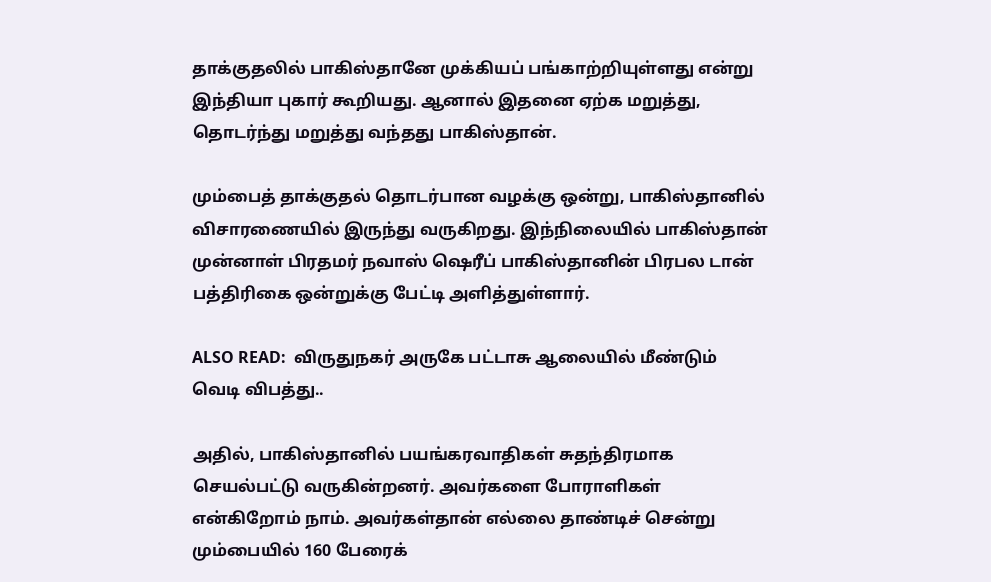தாக்குதலில் பாகிஸ்தானே முக்கியப் பங்காற்றியுள்ளது என்று இந்தியா புகார் கூறியது. ஆனால் இதனை ஏற்க மறுத்து, தொடர்ந்து மறுத்து வந்தது பாகிஸ்தான்.

மும்பைத் தாக்குதல் தொடர்பான வழக்கு ஒன்று, பாகிஸ்தானில் விசாரணையில் இருந்து வருகிறது. இந்நிலையில் பாகிஸ்தான் முன்னாள் பிரதமர் நவாஸ் ஷெரீப் பாகிஸ்தானின் பிரபல டான் பத்திரிகை ஒன்றுக்கு பேட்டி அளித்துள்ளார்.

ALSO READ:  விருதுநகர் அருகே பட்டாசு ஆலையில் மீண்டும் வெடி விபத்து..

அதில், பாகிஸ்தானில் பயங்கரவாதிகள் சுதந்திரமாக செயல்பட்டு வருகின்றனர். அவர்களை போராளிகள் என்கிறோம் நாம். அவர்கள்தான் எல்லை தாண்டிச் சென்று மும்பையில் 160 பேரைக்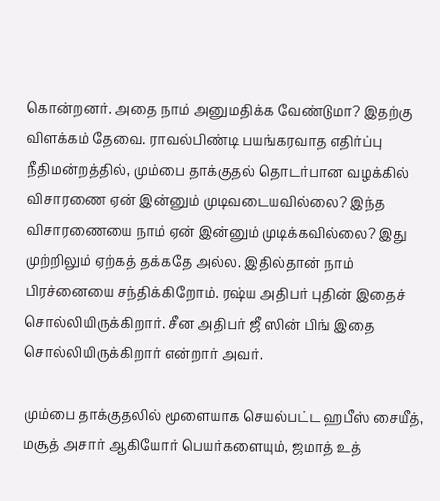கொன்றனர். அதை நாம் அனுமதிக்க வேண்டுமா? இதற்கு விளக்கம் தேவை. ராவல்பிண்டி பயங்கரவாத எதிர்ப்பு நீதிமன்றத்தில், மும்பை தாக்குதல் தொடர்பான வழக்கில் விசாரணை ஏன் இன்னும் முடிவடையவில்லை? இந்த விசாரணையை நாம் ஏன் இன்னும் முடிக்கவில்லை? இது முற்றிலும் ஏற்கத் தக்கதே அல்ல. இதில்தான் நாம் பிரச்னையை சந்திக்கிறோம். ரஷ்ய அதிபர் புதின் இதைச் சொல்லியிருக்கிறார். சீன அதிபர் ஜீ ஸின் பிங் இதை சொல்லியிருக்கிறார் என்றார் அவர்.

மும்பை தாக்குதலில் மூளையாக செயல்பட்ட ஹபீஸ் சையீத், மசூத் அசார் ஆகியோர் பெயர்களையும், ஜமாத் உத்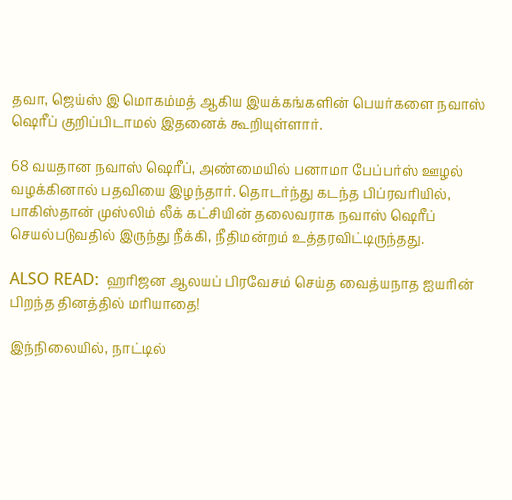தவா, ஜெய்ஸ் இ மொகம்மத் ஆகிய இயக்கங்களின் பெயர்களை நவாஸ் ஷெரீப் குறிப்பிடாமல் இதனைக் கூறியுள்ளார்.

68 வயதான நவாஸ் ஷெரீப், அண்மையில் பனாமா பேப்பர்ஸ் ஊழல் வழக்கினால் பதவியை இழந்தார். தொடர்ந்து கடந்த பிப்ரவரியில், பாகிஸ்தான் முஸ்லிம் லீக் கட்சியின் தலைவராக நவாஸ் ஷெரீப் செயல்படுவதில் இருந்து நீக்கி, நீதிமன்றம் உத்தரவிட்டிருந்தது.

ALSO READ:  ஹரிஜன ஆலயப் பிரவேசம் செய்த வைத்யநாத ஐயரின் பிறந்த தினத்தில் மரியாதை!

இந்நிலையில், நாட்டில்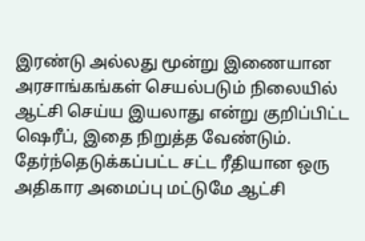இரண்டு அல்லது மூன்று இணையான அரசாங்கங்கள் செயல்படும் நிலையில் ஆட்சி செய்ய இயலாது என்று குறிப்பிட்ட ஷெரீப், இதை நிறுத்த வேண்டும். தேர்ந்தெடுக்கப்பட்ட சட்ட ரீதியான ஒரு அதிகார அமைப்பு மட்டுமே ஆட்சி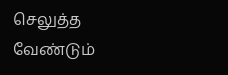செலுத்த வேண்டும்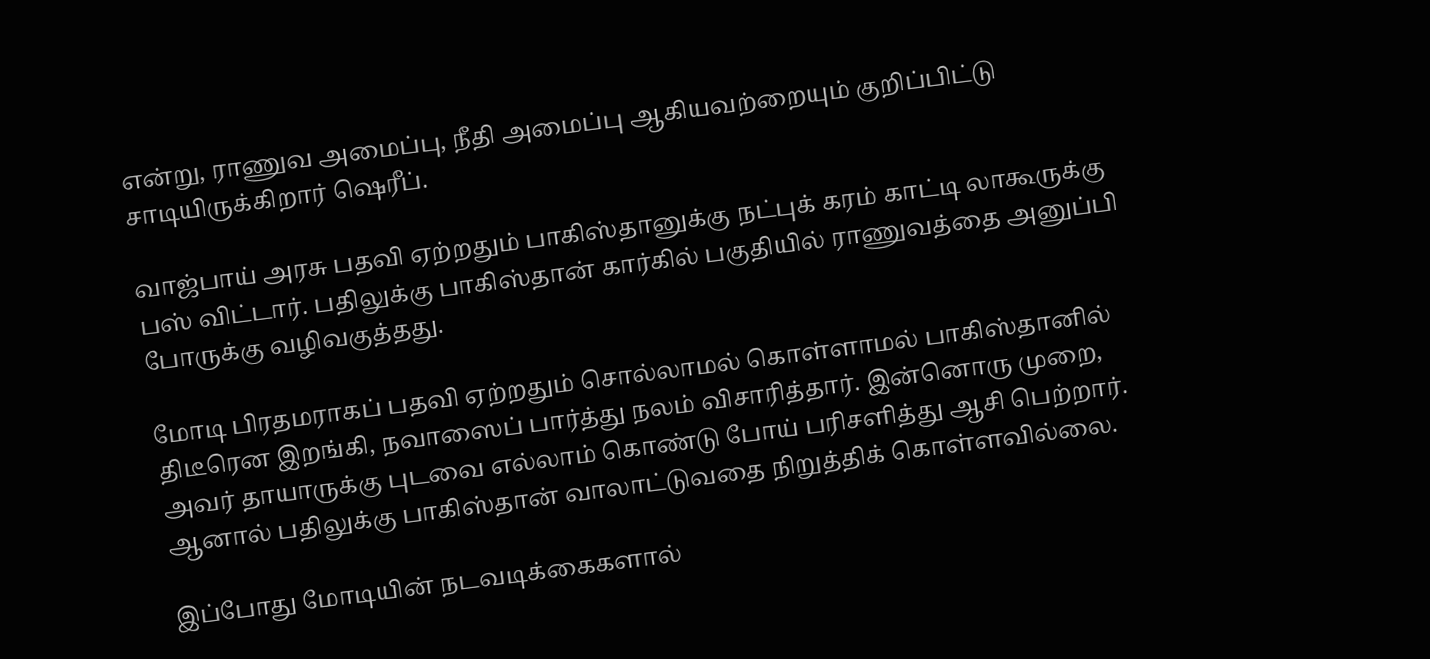என்று, ராணுவ அமைப்பு, நீதி அமைப்பு ஆகியவற்றையும் குறிப்பிட்டு சாடியிருக்கிறார் ஷெரீப்.

வாஜ்பாய் அரசு பதவி ஏற்றதும் பாகிஸ்தானுக்கு நட்புக் கரம் காட்டி லாகூருக்கு பஸ் விட்டார். பதிலுக்கு பாகிஸ்தான் கார்கில் பகுதியில் ராணுவத்தை அனுப்பி போருக்கு வழிவகுத்தது.

மோடி பிரதமராகப் பதவி ஏற்றதும் சொல்லாமல் கொள்ளாமல் பாகிஸ்தானில் திடீரென இறங்கி, நவாஸைப் பார்த்து நலம் விசாரித்தார். இன்னொரு முறை, அவர் தாயாருக்கு புடவை எல்லாம் கொண்டு போய் பரிசளித்து ஆசி பெற்றார். ஆனால் பதிலுக்கு பாகிஸ்தான் வாலாட்டுவதை நிறுத்திக் கொள்ளவில்லை.

இப்போது மோடியின் நடவடிக்கைகளால்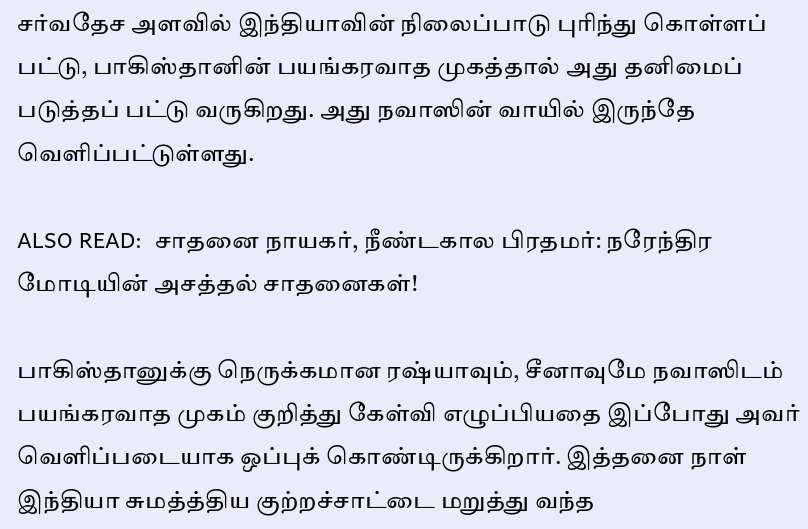சர்வதேச அளவில் இந்தியாவின் நிலைப்பாடு புரிந்து கொள்ளப் பட்டு, பாகிஸ்தானின் பயங்கரவாத முகத்தால் அது தனிமைப் படுத்தப் பட்டு வருகிறது. அது நவாஸின் வாயில் இருந்தே வெளிப்பட்டுள்ளது.

ALSO READ:  சாதனை நாயகர், நீண்டகால பிரதமர்: நரேந்திர மோடியின் அசத்தல் சாதனைகள்!

பாகிஸ்தானுக்கு நெருக்கமான ரஷ்யாவும், சீனாவுமே நவாஸிடம் பயங்கரவாத முகம் குறித்து கேள்வி எழுப்பியதை இப்போது அவர் வெளிப்படையாக ஒப்புக் கொண்டிருக்கிறார். இத்தனை நாள் இந்தியா சுமத்த்திய குற்றச்சாட்டை மறுத்து வந்த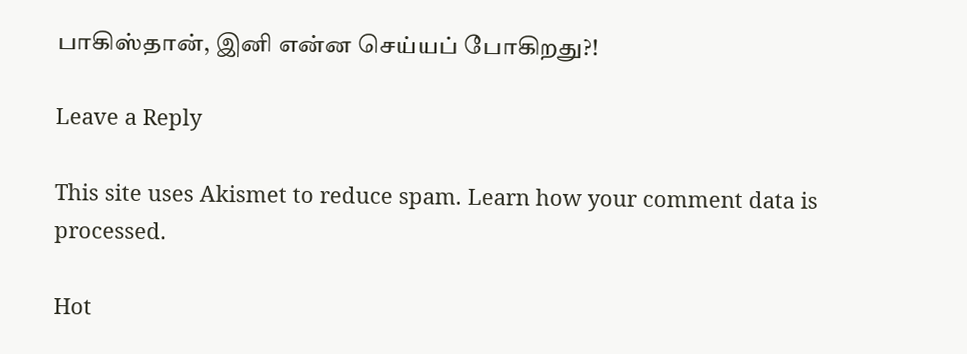பாகிஸ்தான், இனி என்ன செய்யப் போகிறது?!

Leave a Reply

This site uses Akismet to reduce spam. Learn how your comment data is processed.

Hot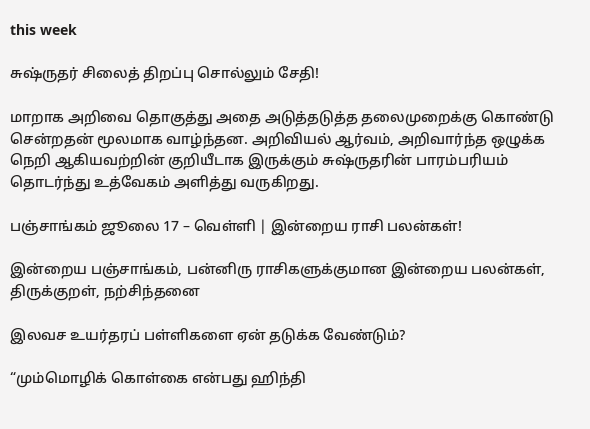this week

சுஷ்ருதர் சிலைத் திறப்பு சொல்லும் சேதி!

மாறாக அறிவை தொகுத்து அதை அடுத்தடுத்த தலைமுறைக்கு கொண்டு சென்றதன் மூலமாக வாழ்ந்தன. அறிவியல் ஆர்வம், அறிவார்ந்த ஒழுக்க நெறி ஆகியவற்றின் குறியீடாக இருக்கும் சுஷ்ருதரின் பாரம்பரியம் தொடர்ந்து உத்வேகம் அளித்து வருகிறது.

பஞ்சாங்கம் ஜூலை 17 – வெள்ளி | இன்றைய ராசி பலன்கள்!

இன்றைய பஞ்சாங்கம், பன்னிரு ராசிகளுக்குமான இன்றைய பலன்கள், திருக்குறள், நற்சிந்தனை

இலவச உயர்தரப் பள்ளிகளை ஏன் தடுக்க வேண்டும்?

“மும்மொழிக் கொள்கை என்பது ஹிந்தி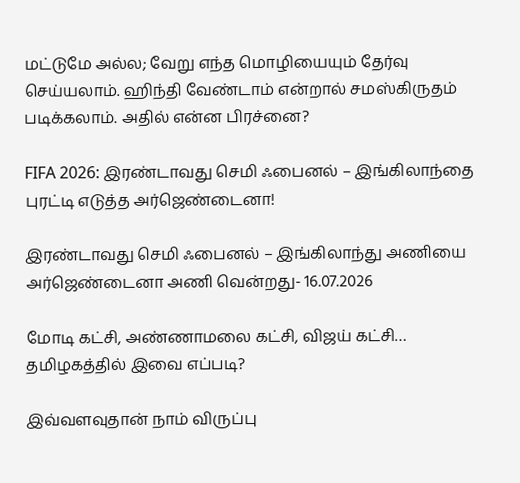மட்டுமே அல்ல; வேறு எந்த மொழியையும் தேர்வு செய்யலாம். ஹிந்தி வேண்டாம் என்றால் சமஸ்கிருதம் படிக்கலாம். அதில் என்ன பிரச்னை?

FIFA 2026: இரண்டாவது செமி ஃபைனல் – இங்கிலாந்தை புரட்டி எடுத்த அர்ஜெண்டைனா!

இரண்டாவது செமி ஃபைனல் – இங்கிலாந்து அணியை அர்ஜெண்டைனா அணி வென்றது- 16.07.2026

மோடி கட்சி, அண்ணாமலை கட்சி, விஜய் கட்சி… தமிழகத்தில் இவை எப்படி?

இவ்வளவுதான் நாம் விருப்பு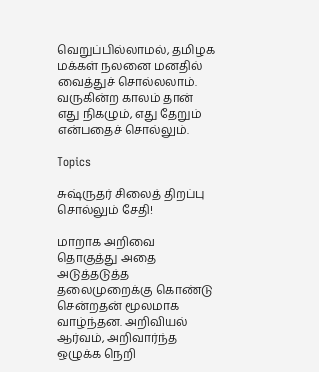வெறுப்பில்லாமல், தமிழக மக்கள் நலனை மனதில் வைத்துச் சொல்லலாம். வருகின்ற காலம் தான் எது நிகழும், எது தேறும் என்பதைச் சொல்லும்.

Topics

சுஷ்ருதர் சிலைத் திறப்பு சொல்லும் சேதி!

மாறாக அறிவை தொகுத்து அதை அடுத்தடுத்த தலைமுறைக்கு கொண்டு சென்றதன் மூலமாக வாழ்ந்தன. அறிவியல் ஆர்வம், அறிவார்ந்த ஒழுக்க நெறி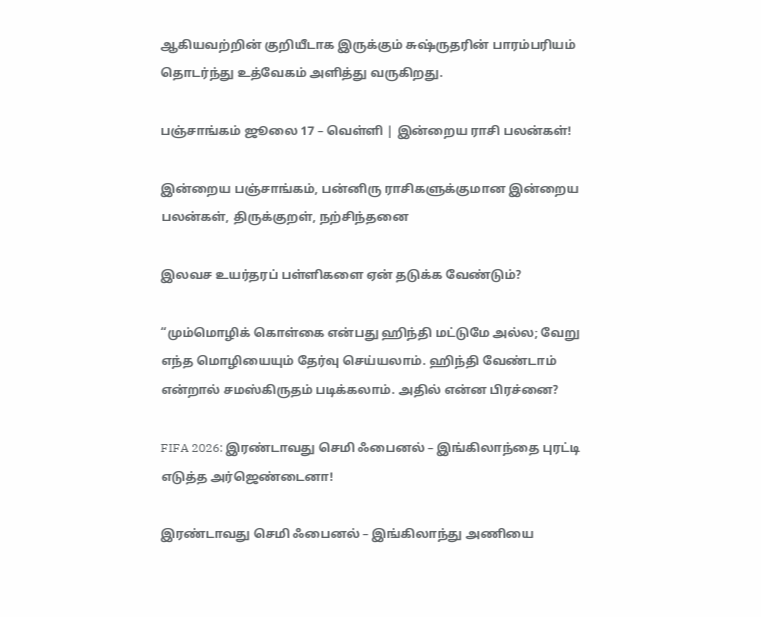ஆகியவற்றின் குறியீடாக இருக்கும் சுஷ்ருதரின் பாரம்பரியம் தொடர்ந்து உத்வேகம் அளித்து வருகிறது.

பஞ்சாங்கம் ஜூலை 17 – வெள்ளி | இன்றைய ராசி பலன்கள்!

இன்றைய பஞ்சாங்கம், பன்னிரு ராசிகளுக்குமான இன்றைய பலன்கள், திருக்குறள், நற்சிந்தனை

இலவச உயர்தரப் பள்ளிகளை ஏன் தடுக்க வேண்டும்?

“மும்மொழிக் கொள்கை என்பது ஹிந்தி மட்டுமே அல்ல; வேறு எந்த மொழியையும் தேர்வு செய்யலாம். ஹிந்தி வேண்டாம் என்றால் சமஸ்கிருதம் படிக்கலாம். அதில் என்ன பிரச்னை?

FIFA 2026: இரண்டாவது செமி ஃபைனல் – இங்கிலாந்தை புரட்டி எடுத்த அர்ஜெண்டைனா!

இரண்டாவது செமி ஃபைனல் – இங்கிலாந்து அணியை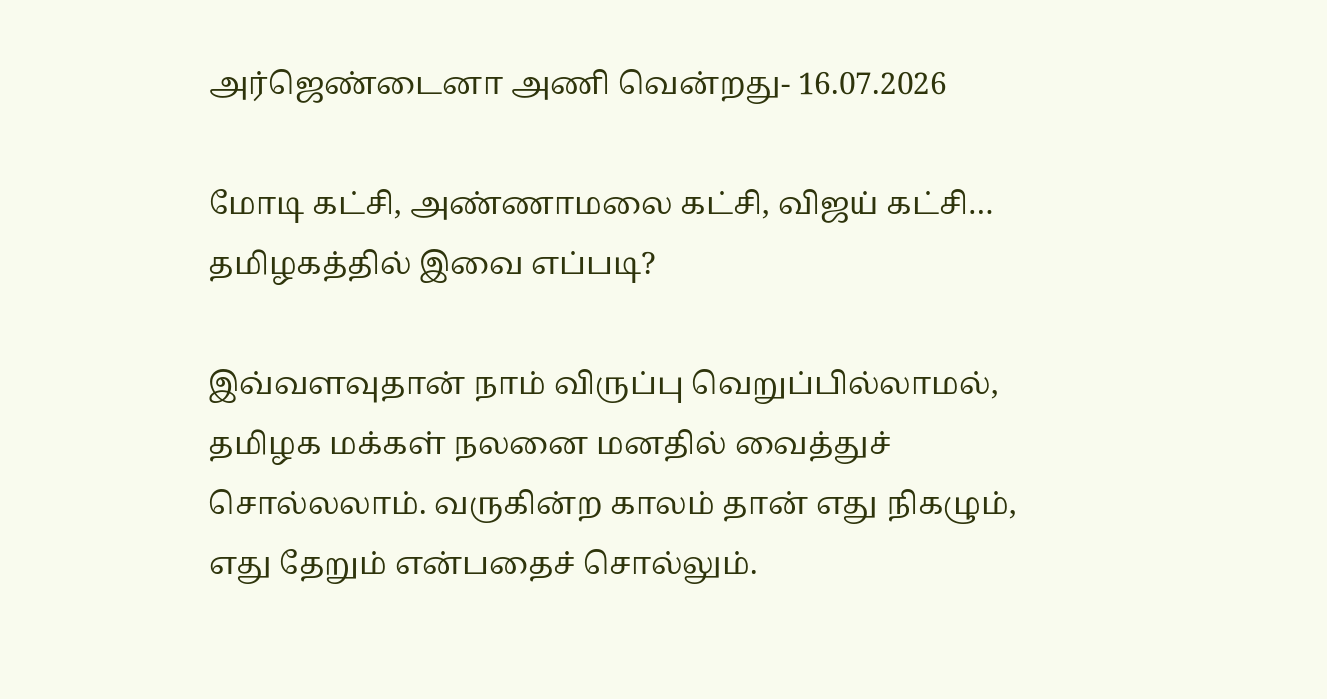அர்ஜெண்டைனா அணி வென்றது- 16.07.2026

மோடி கட்சி, அண்ணாமலை கட்சி, விஜய் கட்சி… தமிழகத்தில் இவை எப்படி?

இவ்வளவுதான் நாம் விருப்பு வெறுப்பில்லாமல், தமிழக மக்கள் நலனை மனதில் வைத்துச் சொல்லலாம். வருகின்ற காலம் தான் எது நிகழும், எது தேறும் என்பதைச் சொல்லும்.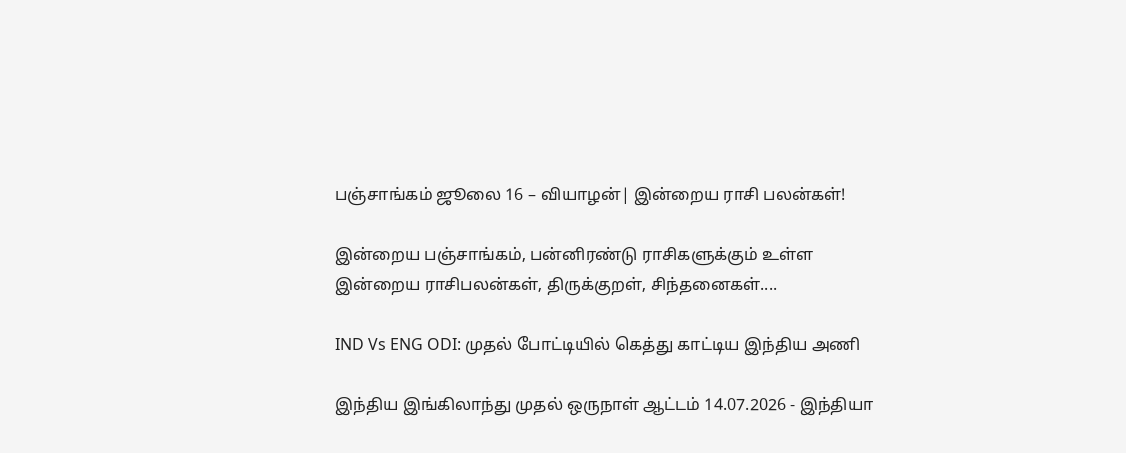பஞ்சாங்கம் ஜூலை 16 – வியாழன்| இன்றைய ராசி பலன்கள்!

இன்றைய பஞ்சாங்கம், பன்னிரண்டு ராசிகளுக்கும் உள்ள இன்றைய ராசிபலன்கள், திருக்குறள், சிந்தனைகள்....

IND Vs ENG ODI: முதல் போட்டியில் கெத்து காட்டிய இந்திய அணி

இந்திய இங்கிலாந்து முதல் ஒருநாள் ஆட்டம் 14.07.2026 - இந்தியா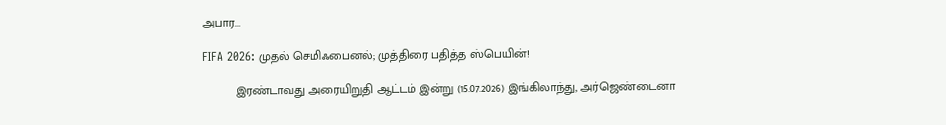அபார...

FIFA 2026: முதல் செமிஃபைனல்; முத்திரை பதித்த ஸ்பெயின்!

          இரண்டாவது அரையிறுதி ஆட்டம் இன்று (15.07.2026) இங்கிலாந்து, அர்ஜெண்டைனா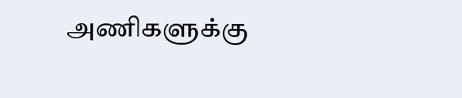அணிகளுக்கு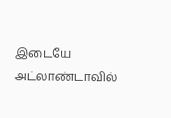இடையே அட்லாண்டாவில்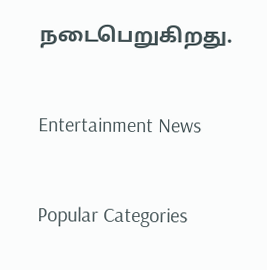நடைபெறுகிறது.

Entertainment News

Popular Categories